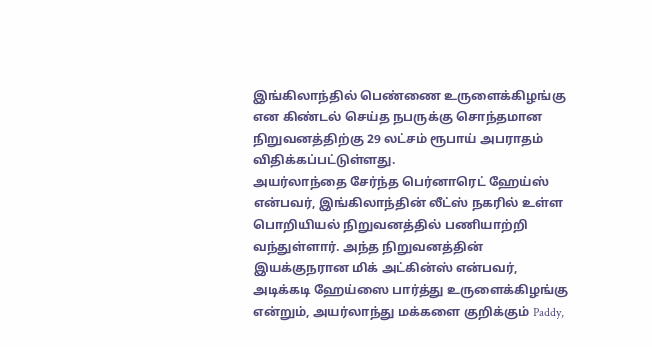இங்கிலாந்தில் பெண்ணை உருளைக்கிழங்கு என கிண்டல் செய்த நபருக்கு சொந்தமான நிறுவனத்திற்கு 29 லட்சம் ரூபாய் அபராதம் விதிக்கப்பட்டுள்ளது.
அயர்லாந்தை சேர்ந்த பெர்னாரெட் ஹேய்ஸ் என்பவர், இங்கிலாந்தின் லீட்ஸ் நகரில் உள்ள பொறியியல் நிறுவனத்தில் பணியாற்றி வந்துள்ளார். அந்த நிறுவனத்தின் இயக்குநரான மிக் அட்கின்ஸ் என்பவர், அடிக்கடி ஹேய்ஸை பார்த்து உருளைக்கிழங்கு என்றும், அயர்லாந்து மக்களை குறிக்கும் Paddy,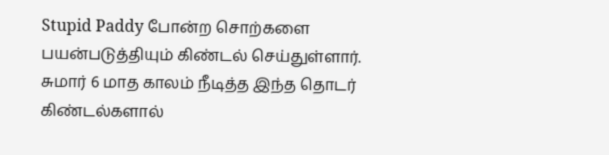Stupid Paddy போன்ற சொற்களை பயன்படுத்தியும் கிண்டல் செய்துள்ளார். சுமார் 6 மாத காலம் நீடித்த இந்த தொடர் கிண்டல்களால்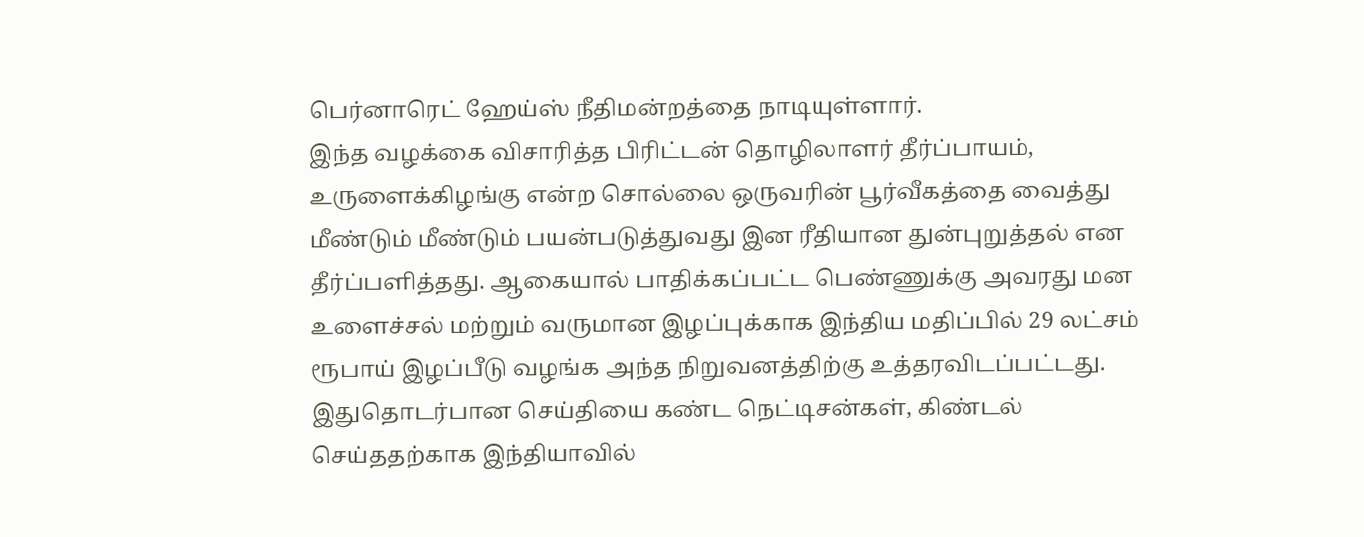பெர்னாரெட் ஹேய்ஸ் நீதிமன்றத்தை நாடியுள்ளார்.
இந்த வழக்கை விசாரித்த பிரிட்டன் தொழிலாளர் தீர்ப்பாயம், உருளைக்கிழங்கு என்ற சொல்லை ஒருவரின் பூர்வீகத்தை வைத்து மீண்டும் மீண்டும் பயன்படுத்துவது இன ரீதியான துன்புறுத்தல் என தீர்ப்பளித்தது. ஆகையால் பாதிக்கப்பட்ட பெண்ணுக்கு அவரது மன உளைச்சல் மற்றும் வருமான இழப்புக்காக இந்திய மதிப்பில் 29 லட்சம் ரூபாய் இழப்பீடு வழங்க அந்த நிறுவனத்திற்கு உத்தரவிடப்பட்டது. இதுதொடர்பான செய்தியை கண்ட நெட்டிசன்கள், கிண்டல் செய்ததற்காக இந்தியாவில்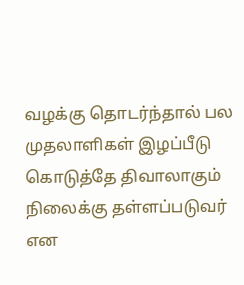வழக்கு தொடர்ந்தால் பல முதலாளிகள் இழப்பீடு கொடுத்தே திவாலாகும் நிலைக்கு தள்ளப்படுவர் என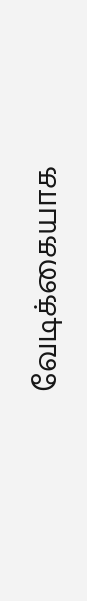வேடிக்கையாக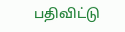பதிவிட்டு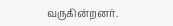வருகின்றனர்.